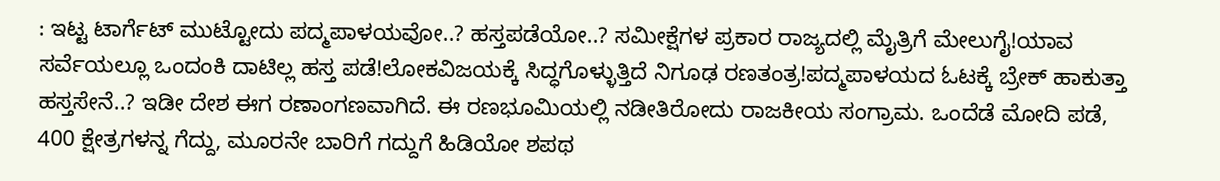: ಇಟ್ಟ ಟಾರ್ಗೆಟ್ ಮುಟ್ಟೋದು ಪದ್ಮಪಾಳಯವೋ..? ಹಸ್ತಪಡೆಯೋ..? ಸಮೀಕ್ಷೆಗಳ ಪ್ರಕಾರ ರಾಜ್ಯದಲ್ಲಿ ಮೈತ್ರಿಗೆ ಮೇಲುಗೈ!ಯಾವ ಸರ್ವೆಯಲ್ಲೂ ಒಂದಂಕಿ ದಾಟಿಲ್ಲ ಹಸ್ತ ಪಡೆ!ಲೋಕವಿಜಯಕ್ಕೆ ಸಿದ್ಧಗೊಳ್ಳುತ್ತಿದೆ ನಿಗೂಢ ರಣತಂತ್ರ!ಪದ್ಮಪಾಳಯದ ಓಟಕ್ಕೆ ಬ್ರೇಕ್ ಹಾಕುತ್ತಾ ಹಸ್ತಸೇನೆ..? ಇಡೀ ದೇಶ ಈಗ ರಣಾಂಗಣವಾಗಿದೆ. ಈ ರಣಭೂಮಿಯಲ್ಲಿ ನಡೀತಿರೋದು ರಾಜಕೀಯ ಸಂಗ್ರಾಮ. ಒಂದೆಡೆ ಮೋದಿ ಪಡೆ, 400 ಕ್ಷೇತ್ರಗಳನ್ನ ಗೆದ್ದು, ಮೂರನೇ ಬಾರಿಗೆ ಗದ್ದುಗೆ ಹಿಡಿಯೋ ಶಪಥ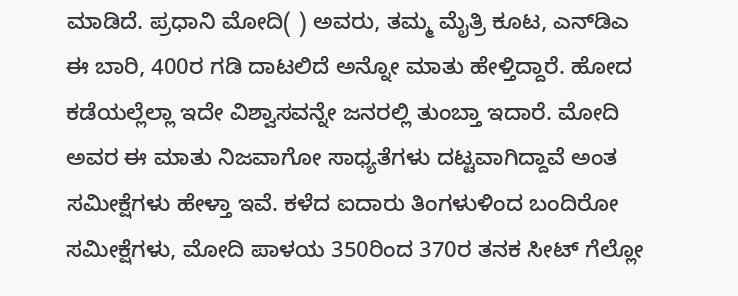ಮಾಡಿದೆ. ಪ್ರಧಾನಿ ಮೋದಿ( ) ಅವರು, ತಮ್ಮ ಮೈತ್ರಿ ಕೂಟ, ಎನ್‌ಡಿಎ ಈ ಬಾರಿ, 400ರ ಗಡಿ ದಾಟಲಿದೆ ಅನ್ನೋ ಮಾತು ಹೇಳ್ತಿದ್ದಾರೆ. ಹೋದ ಕಡೆಯಲ್ಲೆಲ್ಲಾ ಇದೇ ವಿಶ್ವಾಸವನ್ನೇ ಜನರಲ್ಲಿ ತುಂಬ್ತಾ ಇದಾರೆ. ಮೋದಿ ಅವರ ಈ ಮಾತು ನಿಜವಾಗೋ ಸಾಧ್ಯತೆಗಳು ದಟ್ಟವಾಗಿದ್ದಾವೆ ಅಂತ ಸಮೀಕ್ಷೆಗಳು ಹೇಳ್ತಾ ಇವೆ. ಕಳೆದ ಐದಾರು ತಿಂಗಳುಳಿಂದ ಬಂದಿರೋ ಸಮೀಕ್ಷೆಗಳು, ಮೋದಿ ಪಾಳಯ 350ರಿಂದ 370ರ ತನಕ ಸೀಟ್ ಗೆಲ್ಲೋ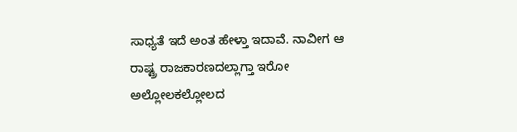ಸಾಧ್ಯತೆ ಇದೆ ಅಂತ ಹೇಳ್ತಾ ಇದಾವೆ. ನಾವೀಗ ಆ ರಾಷ್ಟ್ರ ರಾಜಕಾರಣದಲ್ಲಾಗ್ತಾ ಇರೋ ಅಲ್ಲೋಲಕಲ್ಲೋಲದ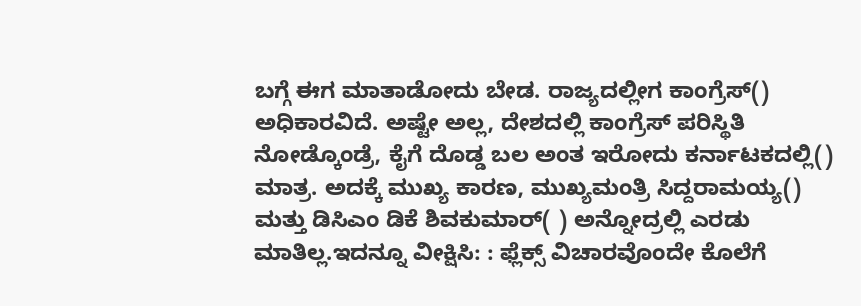ಬಗ್ಗೆ ಈಗ ಮಾತಾಡೋದು ಬೇಡ. ರಾಜ್ಯದಲ್ಲೀಗ ಕಾಂಗ್ರೆಸ್() ಅಧಿಕಾರವಿದೆ. ಅಷ್ಟೇ ಅಲ್ಲ, ದೇಶದಲ್ಲಿ ಕಾಂಗ್ರೆಸ್ ಪರಿಸ್ಥಿತಿ ನೋಡ್ಕೊಂಡ್ರೆ, ಕೈಗೆ ದೊಡ್ಡ ಬಲ ಅಂತ ಇರೋದು ಕರ್ನಾಟಕದಲ್ಲಿ() ಮಾತ್ರ. ಅದಕ್ಕೆ ಮುಖ್ಯ ಕಾರಣ, ಮುಖ್ಯಮಂತ್ರಿ ಸಿದ್ದರಾಮಯ್ಯ() ಮತ್ತು ಡಿಸಿಎಂ ಡಿಕೆ ಶಿವಕುಮಾರ್( ) ಅನ್ನೋದ್ರಲ್ಲಿ ಎರಡು ಮಾತಿಲ್ಲ.ಇದನ್ನೂ ವೀಕ್ಷಿಸಿ: : ಫ್ಲೆಕ್ಸ್ ವಿಚಾರವೊಂದೇ ಕೊಲೆಗೆ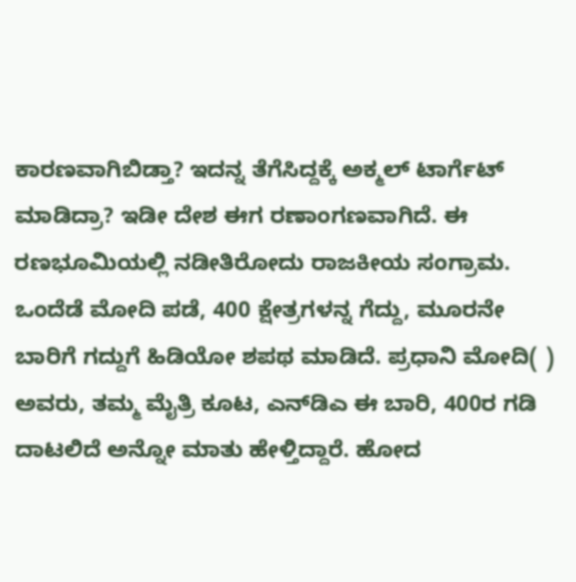ಕಾರಣವಾಗಿಬಿಡ್ತಾ? ಇದನ್ನ ತೆಗೆಸಿದ್ದಕ್ಕೆ ಅಕ್ಮಲ್‌ ಟಾರ್ಗೆಟ್ ಮಾಡಿದ್ರಾ? ಇಡೀ ದೇಶ ಈಗ ರಣಾಂಗಣವಾಗಿದೆ. ಈ ರಣಭೂಮಿಯಲ್ಲಿ ನಡೀತಿರೋದು ರಾಜಕೀಯ ಸಂಗ್ರಾಮ. ಒಂದೆಡೆ ಮೋದಿ ಪಡೆ, 400 ಕ್ಷೇತ್ರಗಳನ್ನ ಗೆದ್ದು, ಮೂರನೇ ಬಾರಿಗೆ ಗದ್ದುಗೆ ಹಿಡಿಯೋ ಶಪಥ ಮಾಡಿದೆ. ಪ್ರಧಾನಿ ಮೋದಿ( ) ಅವರು, ತಮ್ಮ ಮೈತ್ರಿ ಕೂಟ, ಎನ್‌ಡಿಎ ಈ ಬಾರಿ, 400ರ ಗಡಿ ದಾಟಲಿದೆ ಅನ್ನೋ ಮಾತು ಹೇಳ್ತಿದ್ದಾರೆ. ಹೋದ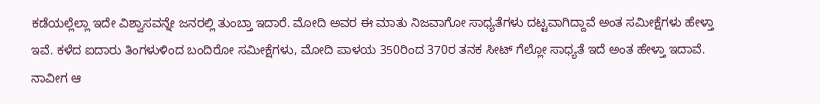ಕಡೆಯಲ್ಲೆಲ್ಲಾ ಇದೇ ವಿಶ್ವಾಸವನ್ನೇ ಜನರಲ್ಲಿ ತುಂಬ್ತಾ ಇದಾರೆ. ಮೋದಿ ಅವರ ಈ ಮಾತು ನಿಜವಾಗೋ ಸಾಧ್ಯತೆಗಳು ದಟ್ಟವಾಗಿದ್ದಾವೆ ಅಂತ ಸಮೀಕ್ಷೆಗಳು ಹೇಳ್ತಾ ಇವೆ. ಕಳೆದ ಐದಾರು ತಿಂಗಳುಳಿಂದ ಬಂದಿರೋ ಸಮೀಕ್ಷೆಗಳು, ಮೋದಿ ಪಾಳಯ 350ರಿಂದ 370ರ ತನಕ ಸೀಟ್ ಗೆಲ್ಲೋ ಸಾಧ್ಯತೆ ಇದೆ ಅಂತ ಹೇಳ್ತಾ ಇದಾವೆ. ನಾವೀಗ ಆ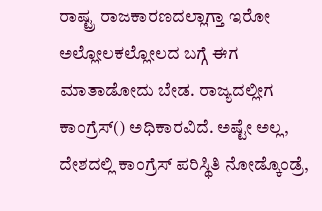ರಾಷ್ಟ್ರ ರಾಜಕಾರಣದಲ್ಲಾಗ್ತಾ ಇರೋ ಅಲ್ಲೋಲಕಲ್ಲೋಲದ ಬಗ್ಗೆ ಈಗ ಮಾತಾಡೋದು ಬೇಡ. ರಾಜ್ಯದಲ್ಲೀಗ ಕಾಂಗ್ರೆಸ್() ಅಧಿಕಾರವಿದೆ. ಅಷ್ಟೇ ಅಲ್ಲ, ದೇಶದಲ್ಲಿ ಕಾಂಗ್ರೆಸ್ ಪರಿಸ್ಥಿತಿ ನೋಡ್ಕೊಂಡ್ರೆ,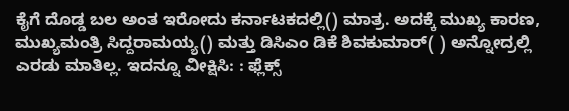ಕೈಗೆ ದೊಡ್ಡ ಬಲ ಅಂತ ಇರೋದು ಕರ್ನಾಟಕದಲ್ಲಿ() ಮಾತ್ರ. ಅದಕ್ಕೆ ಮುಖ್ಯ ಕಾರಣ, ಮುಖ್ಯಮಂತ್ರಿ ಸಿದ್ದರಾಮಯ್ಯ() ಮತ್ತು ಡಿಸಿಎಂ ಡಿಕೆ ಶಿವಕುಮಾರ್( ) ಅನ್ನೋದ್ರಲ್ಲಿ ಎರಡು ಮಾತಿಲ್ಲ. ಇದನ್ನೂ ವೀಕ್ಷಿಸಿ: : ಫ್ಲೆಕ್ಸ್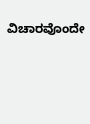ವಿಚಾರವೊಂದೇ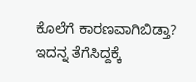ಕೊಲೆಗೆ ಕಾರಣವಾಗಿಬಿಡ್ತಾ? ಇದನ್ನ ತೆಗೆಸಿದ್ದಕ್ಕೆ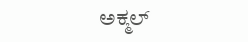ಅಕ್ಮಲ್‌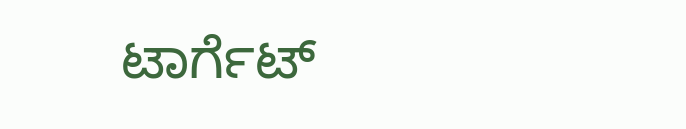ಟಾರ್ಗೆಟ್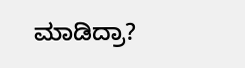ಮಾಡಿದ್ರಾ?